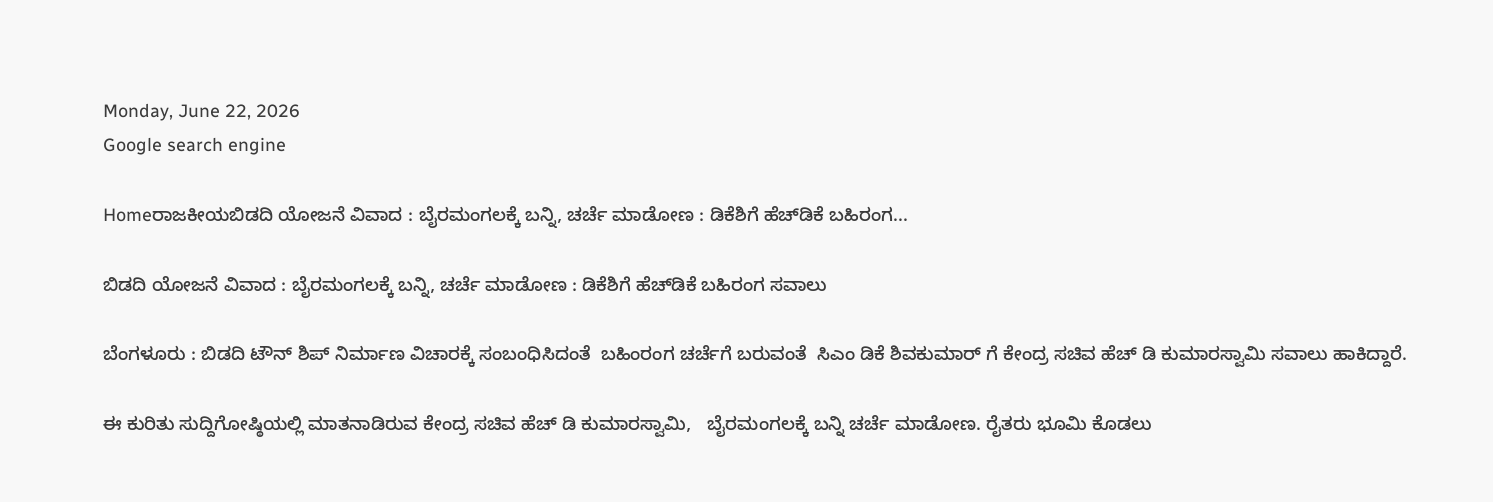Monday, June 22, 2026
Google search engine

Homeರಾಜಕೀಯಬಿಡದಿ ಯೋಜನೆ ವಿವಾದ : ಬೈರಮಂಗಲಕ್ಕೆ ಬನ್ನಿ, ಚರ್ಚೆ ಮಾಡೋಣ : ಡಿಕೆಶಿಗೆ ಹೆಚ್‌ಡಿಕೆ ಬಹಿರಂಗ...

ಬಿಡದಿ ಯೋಜನೆ ವಿವಾದ : ಬೈರಮಂಗಲಕ್ಕೆ ಬನ್ನಿ, ಚರ್ಚೆ ಮಾಡೋಣ : ಡಿಕೆಶಿಗೆ ಹೆಚ್‌ಡಿಕೆ ಬಹಿರಂಗ ಸವಾಲು

ಬೆಂಗಳೂರು : ಬಿಡದಿ ಟೌನ್ ಶಿಪ್ ನಿರ್ಮಾಣ ವಿಚಾರಕ್ಕೆ ಸಂಬಂಧಿಸಿದಂತೆ  ಬಹಿಂರಂಗ ಚರ್ಚೆಗೆ ಬರುವಂತೆ  ಸಿಎಂ ಡಿಕೆ ಶಿವಕುಮಾರ್ ಗೆ ಕೇಂದ್ರ ಸಚಿವ ಹೆಚ್ ಡಿ ಕುಮಾರಸ್ವಾಮಿ ಸವಾಲು ಹಾಕಿದ್ದಾರೆ.

ಈ ಕುರಿತು ಸುದ್ದಿಗೋಷ್ಠಿಯಲ್ಲಿ ಮಾತನಾಡಿರುವ ಕೇಂದ್ರ ಸಚಿವ ಹೆಚ್ ಡಿ ಕುಮಾರಸ್ವಾಮಿ,   ಬೈರಮಂಗಲಕ್ಕೆ ಬನ್ನಿ ಚರ್ಚೆ ಮಾಡೋಣ. ರೈತರು ಭೂಮಿ ಕೊಡಲು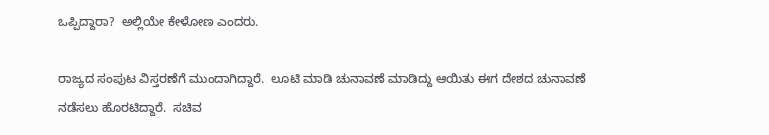ಒಪ್ಪಿದ್ದಾರಾ?  ಅಲ್ಲಿಯೇ ಕೇಳೋಣ ಎಂದರು.

ರಾಜ್ಯದ ಸಂಪುಟ ವಿಸ್ತರಣೆಗೆ ಮುಂದಾಗಿದ್ದಾರೆ.  ಲೂಟಿ ಮಾಡಿ ಚುನಾವಣೆ ಮಾಡಿದ್ದು ಆಯಿತು ಈಗ ದೇಶದ ಚುನಾವಣೆ ನಡೆಸಲು ಹೊರಟಿದ್ದಾರೆ.  ಸಚಿವ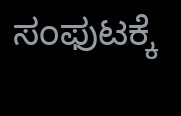ಸಂಫುಟಕ್ಕೆ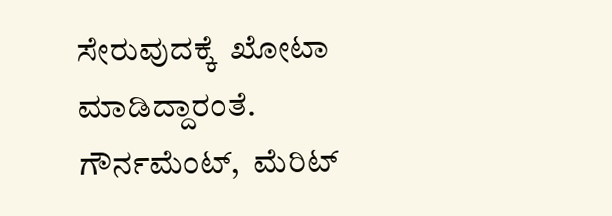ಸೇರುವುದಕ್ಕೆ  ಖೋಟಾ ಮಾಡಿದ್ದಾರಂತೆ.  ಗೌರ್ನಮೆಂಟ್,  ಮೆರಿಟ್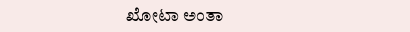ಖೋಟಾ ಅಂತಾ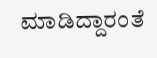ಮಾಡಿದ್ದಾರಂತೆ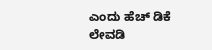ಎಂದು ಹೆಚ್ ಡಿಕೆ ಲೇವಡಿ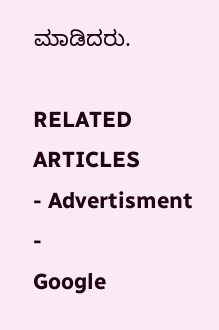ಮಾಡಿದರು.

RELATED ARTICLES
- Advertisment -
Google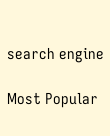search engine

Most Popular